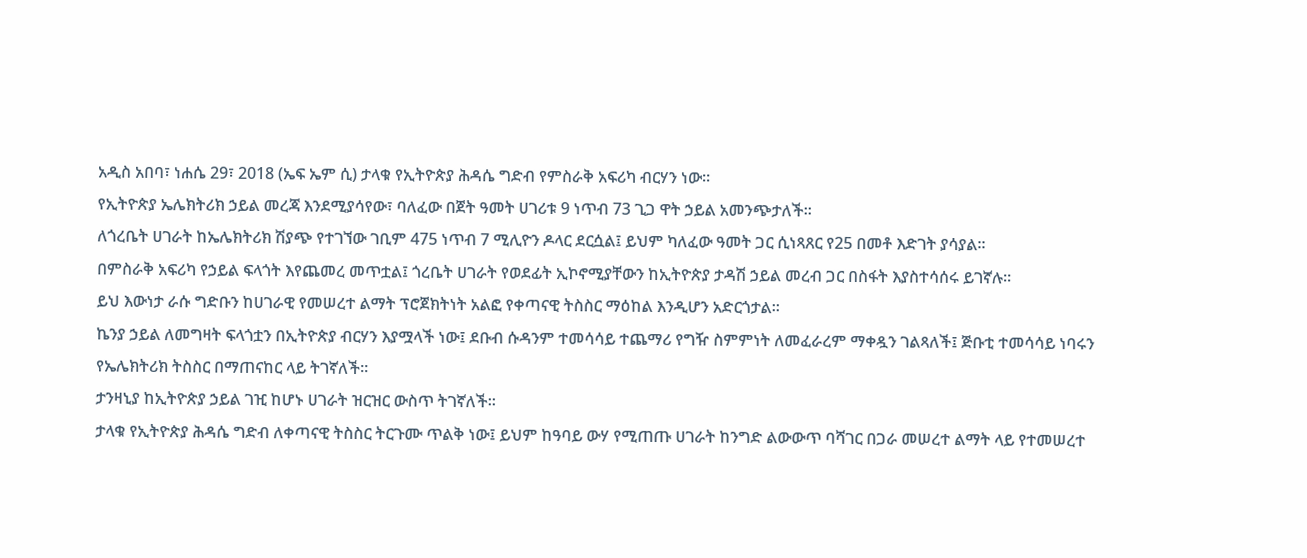አዲስ አበባ፣ ነሐሴ 29፣ 2018 (ኤፍ ኤም ሲ) ታላቁ የኢትዮጵያ ሕዳሴ ግድብ የምስራቅ አፍሪካ ብርሃን ነው።
የኢትዮጵያ ኤሌክትሪክ ኃይል መረጃ እንደሚያሳየው፣ ባለፈው በጀት ዓመት ሀገሪቱ 9 ነጥብ 73 ጊጋ ዋት ኃይል አመንጭታለች፡፡
ለጎረቤት ሀገራት ከኤሌክትሪክ ሽያጭ የተገኘው ገቢም 475 ነጥብ 7 ሚሊዮን ዶላር ደርሷል፤ ይህም ካለፈው ዓመት ጋር ሲነጻጸር የ25 በመቶ እድገት ያሳያል።
በምስራቅ አፍሪካ የኃይል ፍላጎት እየጨመረ መጥቷል፤ ጎረቤት ሀገራት የወደፊት ኢኮኖሚያቸውን ከኢትዮጵያ ታዳሽ ኃይል መረብ ጋር በስፋት እያስተሳሰሩ ይገኛሉ።
ይህ እውነታ ራሱ ግድቡን ከሀገራዊ የመሠረተ ልማት ፕሮጀክትነት አልፎ የቀጣናዊ ትስስር ማዕከል እንዲሆን አድርጎታል።
ኬንያ ኃይል ለመግዛት ፍላጎቷን በኢትዮጵያ ብርሃን እያሟላች ነው፤ ደቡብ ሱዳንም ተመሳሳይ ተጨማሪ የግዥ ስምምነት ለመፈራረም ማቀዷን ገልጻለች፤ ጅቡቲ ተመሳሳይ ነባሩን የኤሌክትሪክ ትስስር በማጠናከር ላይ ትገኛለች።
ታንዛኒያ ከኢትዮጵያ ኃይል ገዢ ከሆኑ ሀገራት ዝርዝር ውስጥ ትገኛለች።
ታላቁ የኢትዮጵያ ሕዳሴ ግድብ ለቀጣናዊ ትስስር ትርጉሙ ጥልቅ ነው፤ ይህም ከዓባይ ውሃ የሚጠጡ ሀገራት ከንግድ ልውውጥ ባሻገር በጋራ መሠረተ ልማት ላይ የተመሠረተ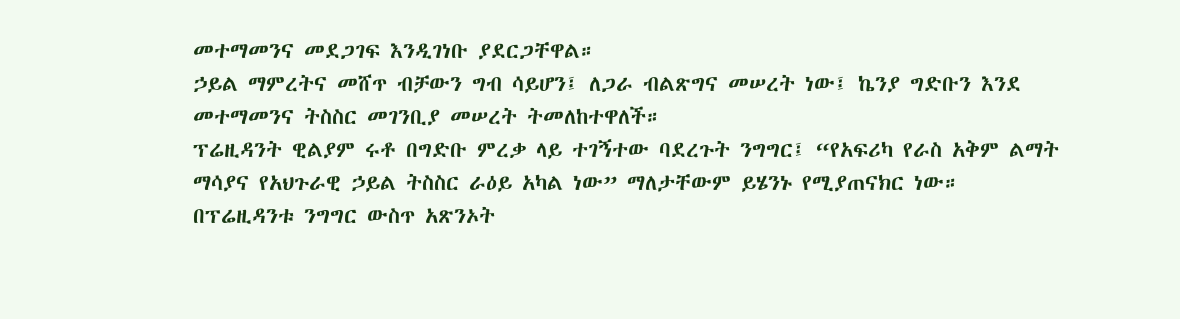መተማመንና መደጋገፍ እንዲገነቡ ያደርጋቸዋል።
ኃይል ማምረትና መሸጥ ብቻውን ግብ ሳይሆን፤ ለጋራ ብልጽግና መሠረት ነው፤ ኬንያ ግድቡን እንደ መተማመንና ትስስር መገንቢያ መሠረት ትመለከተዋለች።
ፕሬዚዳንት ዊልያም ሩቶ በግድቡ ምረቃ ላይ ተገኝተው ባደረጉት ንግግር፤ “የአፍሪካ የራስ አቅም ልማት ማሳያና የአህጉራዊ ኃይል ትስስር ራዕይ አካል ነው” ማለታቸውም ይሄንኑ የሚያጠናክር ነው።
በፕሬዚዳንቱ ንግግር ውስጥ አጽንኦት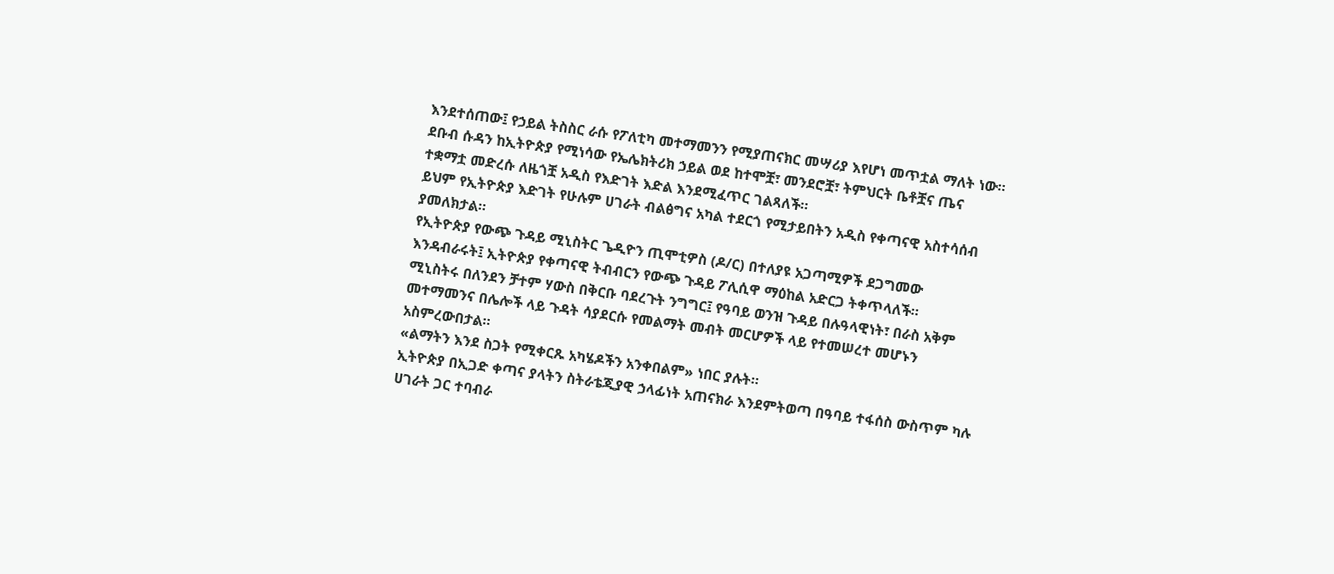እንደተሰጠው፤ የኃይል ትስስር ራሱ የፖለቲካ መተማመንን የሚያጠናክር መሣሪያ እየሆነ መጥቷል ማለት ነው።
ደቡብ ሱዳን ከኢትዮጵያ የሚነሳው የኤሌክትሪክ ኃይል ወደ ከተሞቿ፣ መንደሮቿ፣ ትምህርት ቤቶቿና ጤና ተቋማቷ መድረሱ ለዜጎቿ አዲስ የእድገት እድል እንደሚፈጥር ገልጻለች፡፡
ይህም የኢትዮጵያ እድገት የሁሉም ሀገራት ብልፅግና አካል ተደርጎ የሚታይበትን አዲስ የቀጣናዊ አስተሳሰብ ያመለክታል።
የኢትዮጵያ የውጭ ጉዳይ ሚኒስትር ጌዲዮን ጢሞቲዎስ (ዶ/ር) በተለያዩ አጋጣሚዎች ደጋግመው እንዳብራሩት፤ ኢትዮጵያ የቀጣናዊ ትብብርን የውጭ ጉዳይ ፖሊሲዋ ማዕከል አድርጋ ትቀጥላለች።
ሚኒስትሩ በለንደን ቻተም ሃውስ በቅርቡ ባደረጉት ንግግር፤ የዓባይ ወንዝ ጉዳይ በሉዓላዊነት፣ በራስ አቅም መተማመንና በሌሎች ላይ ጉዳት ሳያደርሱ የመልማት መብት መርሆዎች ላይ የተመሠረተ መሆኑን አስምረውበታል፡፡
«ልማትን እንደ ስጋት የሚቀርጹ አካሄዶችን አንቀበልም» ነበር ያሉት።
ኢትዮጵያ በኢጋድ ቀጣና ያላትን ስትራቴጂያዊ ኃላፊነት አጠናክራ እንደምትወጣ በዓባይ ተፋሰስ ውስጥም ካሉ ሀገራት ጋር ተባብራ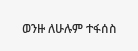ወንዙ ለሁሉም ተፋሰስ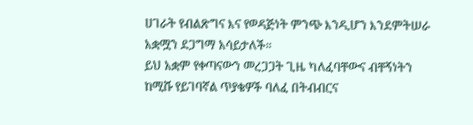ሀገራት የብልጽግና እና የወዳጅነት ምንጭ እንዲሆን እንደምትሠራ አቋሟን ደጋግማ አሳይታለች።
ይህ አቋም የቀጣናውን መረጋጋት ጊዜ ካለፈባቸውና ብቸኝነትን ከሚሹ የይገባኛል ጥያቄዎች ባለፈ በትብብርና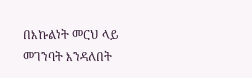በእኩልነት መርህ ላይ መገንባት እንዳለበት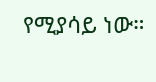የሚያሳይ ነው።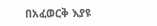በአፈወርቅ እያዩ